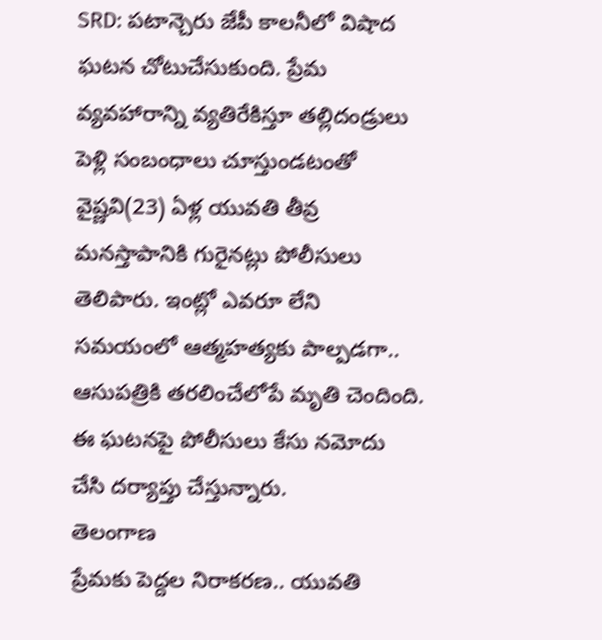SRD: పటాన్చెరు జేపీ కాలనీలో విషాద ఘటన చోటుచేసుకుంది. ప్రేమ వ్యవహారాన్ని వ్యతిరేకిస్తూ తల్లిదండ్రులు పెళ్లి సంబంధాలు చూస్తుండటంతో వైష్ణవి(23) ఏళ్ల యువతి తీవ్ర మనస్తాపానికి గురైనట్లు పోలీసులు తెలిపారు. ఇంట్లో ఎవరూ లేని సమయంలో ఆత్మహత్యకు పాల్పడగా.. ఆసుపత్రికి తరలించేలోపే మృతి చెందింది. ఈ ఘటనపై పోలీసులు కేసు నమోదు చేసి దర్యాప్తు చేస్తున్నారు.
తెలంగాణ
ప్రేమకు పెద్దల నిరాకరణ.. యువతి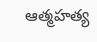ఆత్మహత్య